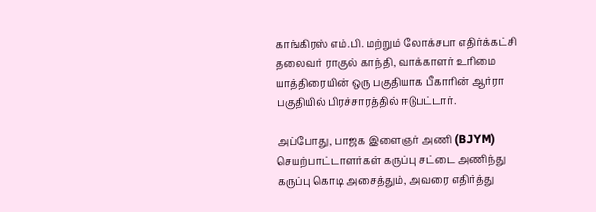காங்கிரஸ் எம்.பி. மற்றும் லோக்சபா எதிர்க்கட்சி தலைவர் ராகுல் காந்தி, வாக்காளர் உரிமை யாத்திரையின் ஒரு பகுதியாக பீகாரின் ஆர்ரா பகுதியில் பிரச்சாரத்தில் ஈடுபட்டார்.

அப்போது, பாஜக இளைஞர் அணி (BJYM) செயற்பாட்டாளர்கள் கருப்பு சட்டை அணிந்து கருப்பு கொடி அசைத்தும், அவரை எதிர்த்து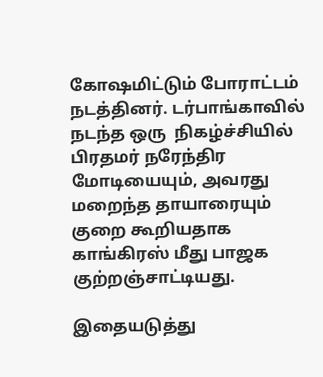கோஷமிட்டும் போராட்டம் நடத்தினர். டர்பாங்காவில் நடந்த ஒரு  நிகழ்ச்சியில் பிரதமர் நரேந்திர மோடியையும், அவரது மறைந்த தாயாரையும் குறை கூறியதாக காங்கிரஸ் மீது பாஜக குற்றஞ்சாட்டியது.

இதையடுத்து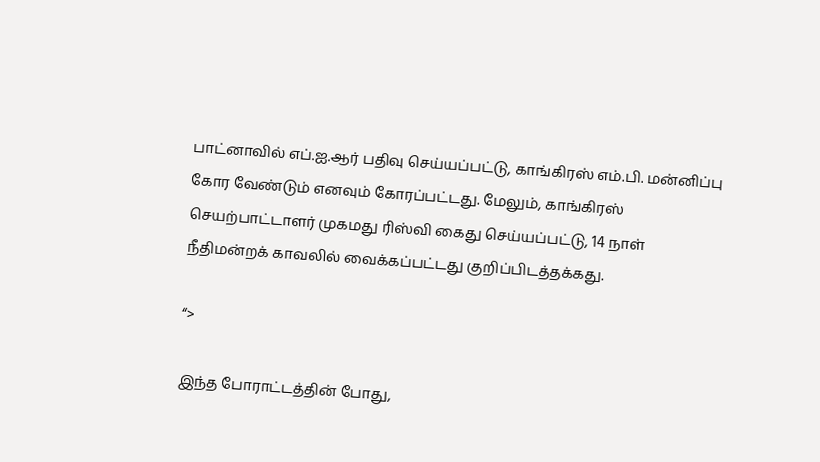பாட்னாவில் எப்.ஐ.ஆர் பதிவு செய்யப்பட்டு, காங்கிரஸ் எம்.பி. மன்னிப்பு கோர வேண்டும் எனவும் கோரப்பட்டது. மேலும், காங்கிரஸ் செயற்பாட்டாளர் முகமது ரிஸ்வி கைது செய்யப்பட்டு, 14 நாள் நீதிமன்றக் காவலில் வைக்கப்பட்டது குறிப்பிடத்தக்கது.

“>

இந்த போராட்டத்தின் போது,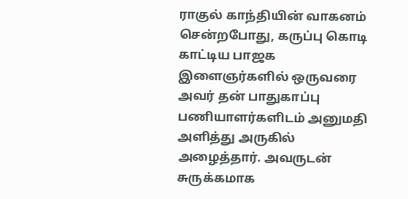ராகுல் காந்தியின் வாகனம் சென்றபோது, கருப்பு கொடி  காட்டிய பாஜக இளைஞர்களில் ஒருவரை அவர் தன் பாதுகாப்பு பணியாளர்களிடம் அனுமதி அளித்து அருகில் அழைத்தார். அவருடன் சுருக்கமாக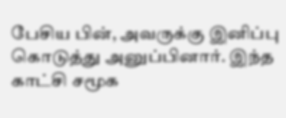பேசிய பின், அவருக்கு இனிப்பு கொடுத்து அனுப்பினார். இந்த காட்சி சமூக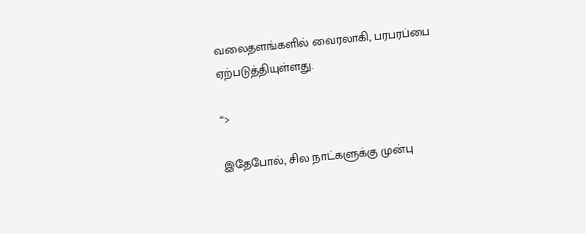வலைதளங்களில் வைரலாகி, பரபரப்பை ஏற்படுத்தியுள்ளது.

“>

இதேபோல், சில நாட்களுக்கு முன்பு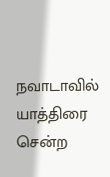நவாடாவில் யாத்திரை சென்ற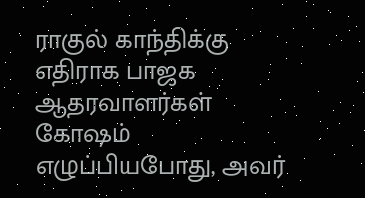ராகுல் காந்திக்கு எதிராக பாஜக ஆதரவாளர்கள்  கோஷம் எழுப்பியபோது, அவர்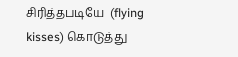சிரித்தபடியே  (flying kisses) கொடுத்து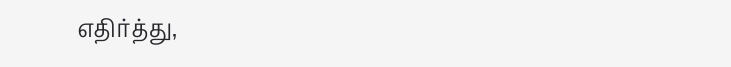எதிர்த்து,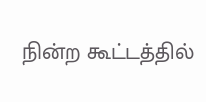நின்ற கூட்டத்தில்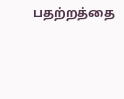பதற்றத்தை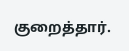குறைத்தார்.